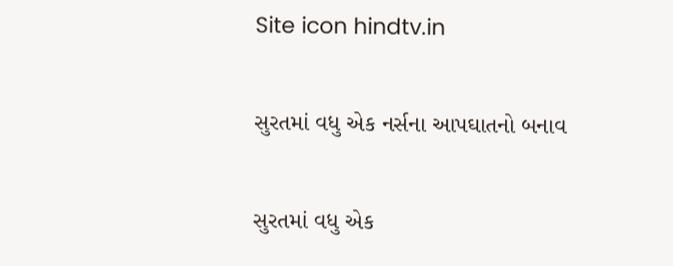Site icon hindtv.in

સુરતમાં વધુ એક નર્સના આપઘાતનો બનાવ

સુરતમાં વધુ એક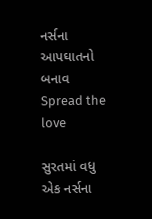નર્સના આપઘાતનો બનાવ
Spread the love

સુરતમાં વધુ એક નર્સના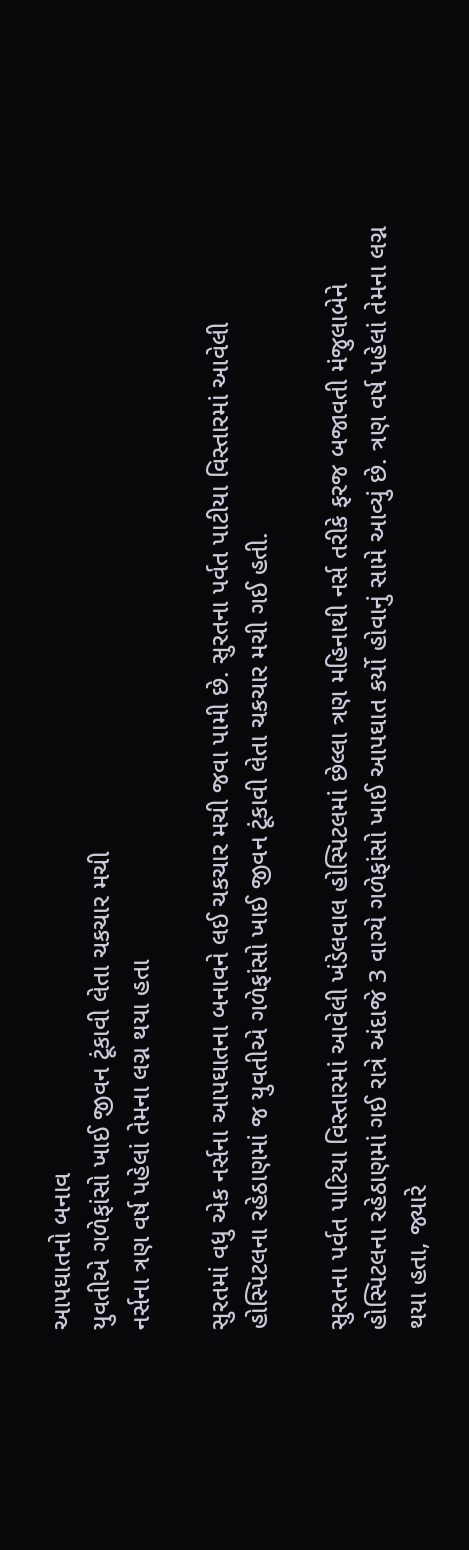આપઘાતનો બનાવ
યુવતીએ ગળેફાંસો ખાઈ જીવન ટૂંકાવી લેતા ચકચાર મચી
નર્સના ત્રણ વર્ષ પહેલાં તેમના લગ્ન થયા હતા

સુરતમાં વધુ એક નર્સના આપઘાતના બનાવને લઈ ચકચાર મચી જવા પામી છે. સુરતના પર્વત પાટીયા વિસ્તારમાં આવેલી હોસ્પિટલના રહેઠાણમાં જ યુવતીએ ગળેફાંસો ખાઈ જીવન ટૂંકાવી લેતા ચકચાર મચી ગઈ હતી.

સુરતના પર્વત પાટિયા વિસ્તારમાં આવેલી ખંડેલવાલ હોસ્પિટલમાં છેલ્લા ત્રણ મહિનાથી નર્સ તરીકે ફરજ બજાવતી મંજુલાબેને હોસ્પિટલના રહેઠાણમાં ગઈ રાત્રે અંદાજે 3 વાગ્યે ગળેફાંસો ખાઈ આપઘાત કર્યો હોવાનું સામે આવ્યું છે. ત્રણ વર્ષ પહેલાં તેમના લગ્ન થયા હતા, જ્યારે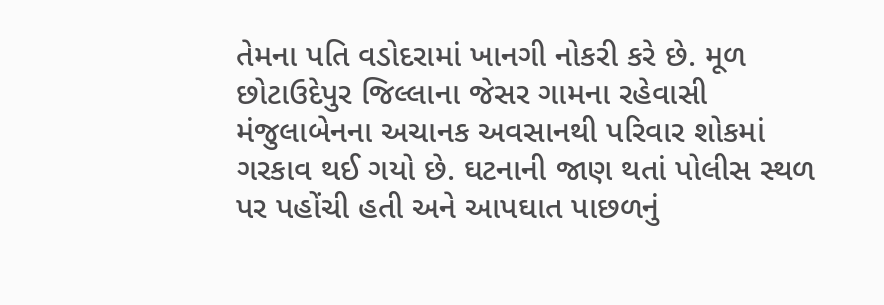તેમના પતિ વડોદરામાં ખાનગી નોકરી કરે છે. મૂળ છોટાઉદેપુર જિલ્લાના જેસર ગામના રહેવાસી મંજુલાબેનના અચાનક અવસાનથી પરિવાર શોકમાં ગરકાવ થઈ ગયો છે. ઘટનાની જાણ થતાં પોલીસ સ્થળ પર પહોંચી હતી અને આપઘાત પાછળનું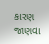કારણ જાણવા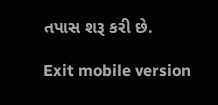તપાસ શરૂ કરી છે.

Exit mobile version